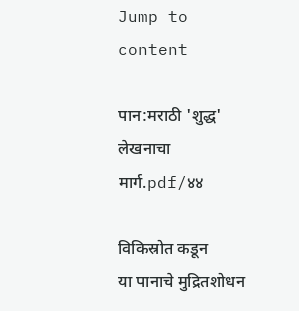Jump to content

पान:मराठी 'शुद्ध' लेखनाचा मार्ग.pdf/४४

विकिस्रोत कडून
या पानाचे मुद्रितशोधन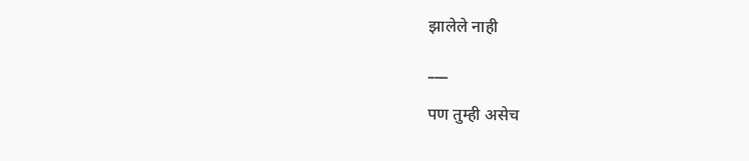झालेले नाही

___

पण तुम्ही असेच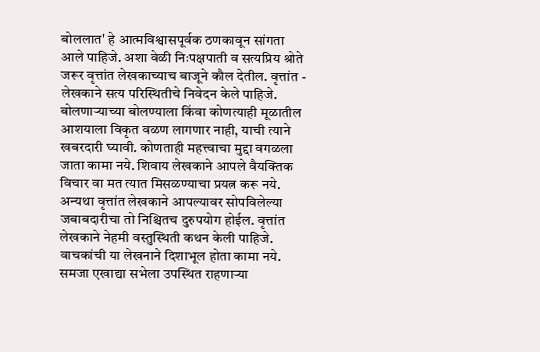बोललात' हे आत्मविश्वासपूर्वक ठणकावून सांगता आले पाहिजे. अशा वेळी निःपक्षपाती व सत्यप्रिय श्रोते जरूर वृत्तांत लेखकाच्याच बाजूने कौल देतील. वृत्तांत - लेखकाने सत्य परिस्थितीचे निवेदन केले पाहिजे. बोलणाऱ्याच्या बोलण्याला किंवा कोणत्याही मूळातील आशयाला विकृत वळण लागणार नाही, याची त्याने खबरदारी घ्यावी. कोणताही महत्त्वाचा मुद्दा वगळला जाता कामा नये. शिवाय लेखकाने आपले वैयक्तिक विचार वा मत त्यात मिसळण्याचा प्रयत्न करू नये. अन्यथा वृत्तांत लेखकाने आपल्यावर सोपविलेल्या जबाबदारीचा तो निश्चितच दुरुपयोग होईल. वृत्तांत लेखकाने नेहमी वस्तुस्थिती कथन केली पाहिजे. वाचकांची या लेखनाने दिशाभूल होता कामा नये. समजा एखाद्या सभेला उपस्थित राहणाऱ्या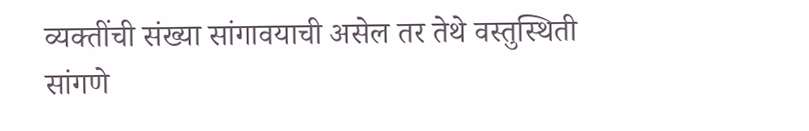व्यक्तींची संख्या सांगावयाची असेल तर तेथे वस्तुस्थिती सांगणे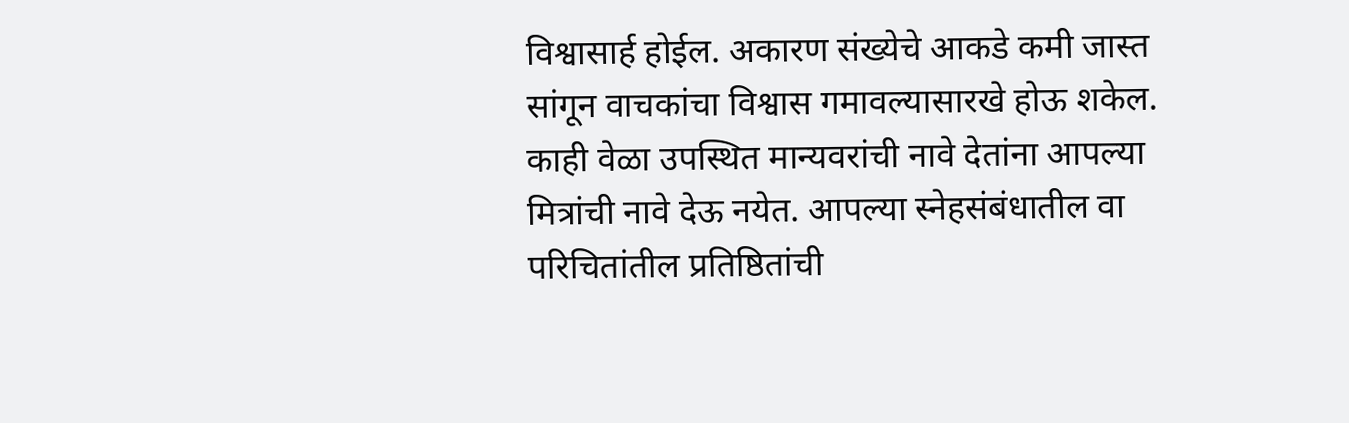विश्वासार्ह होईल. अकारण संख्येचे आकडे कमी जास्त सांगून वाचकांचा विश्वास गमावल्यासारखे होऊ शकेल. काही वेळा उपस्थित मान्यवरांची नावे देतांना आपल्या मित्रांची नावे देऊ नयेत. आपल्या स्नेहसंबंधातील वा परिचितांतील प्रतिष्ठितांची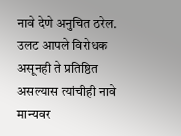नावे देणे अनुचित ठरेल. उलट आपले विरोधक असूनही ते प्रतिष्ठित असल्यास त्यांचीही नावे मान्यवर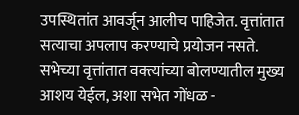उपस्थितांत आवर्जून आलीच पाहिजेत. वृत्तांतात सत्याचा अपलाप करण्याचे प्रयोजन नसते. सभेच्या वृत्तांतात वक्त्यांच्या बोलण्यातील मुख्य आशय येईल, अशा सभेत गोंधळ -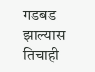गडबड झाल्यास तिचाही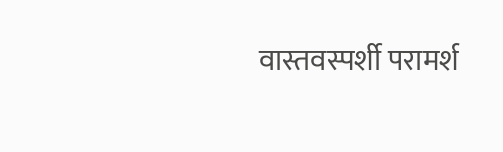वास्तवस्पर्शी परामर्श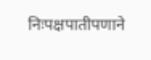निःपक्षपातीपणाने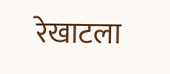रेखाटला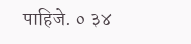पाहिजे. ० ३४